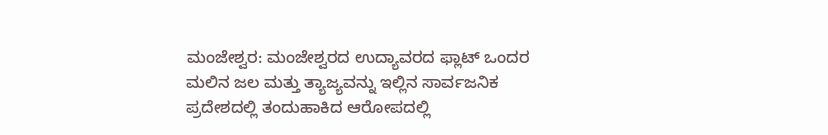ಮಂಜೇಶ್ವರ: ಮಂಜೇಶ್ವರದ ಉದ್ಯಾವರದ ಫ್ಲಾಟ್ ಒಂದರ ಮಲಿನ ಜಲ ಮತ್ತು ತ್ಯಾಜ್ಯವನ್ನು ಇಲ್ಲಿನ ಸಾರ್ವಜನಿಕ ಪ್ರದೇಶದಲ್ಲಿ ತಂದುಹಾಕಿದ ಆರೋಪದಲ್ಲಿ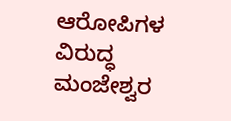ಆರೋಪಿಗಳ ವಿರುದ್ಧ ಮಂಜೇಶ್ವರ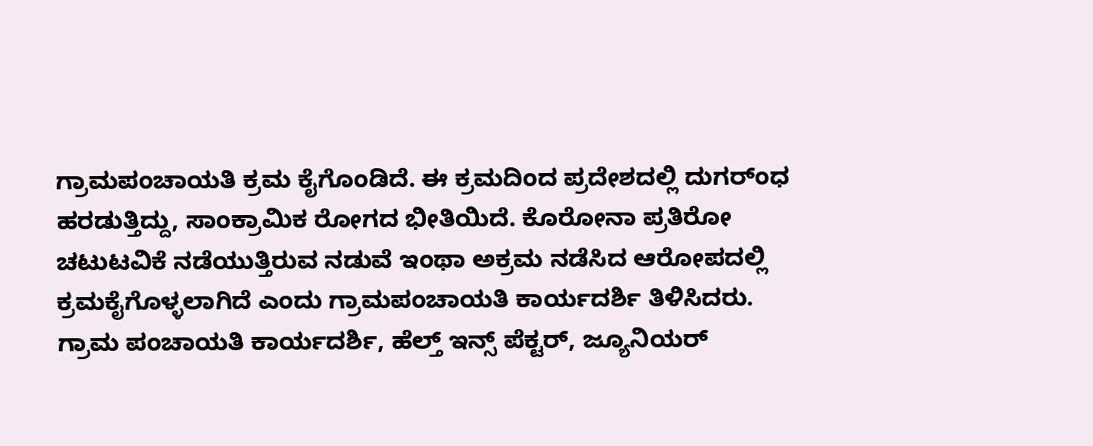ಗ್ರಾಮಪಂಚಾಯತಿ ಕ್ರಮ ಕೈಗೊಂಡಿದೆ. ಈ ಕ್ರಮದಿಂದ ಪ್ರದೇಶದಲ್ಲಿ ದುಗರ್ಂಧ ಹರಡುತ್ತಿದ್ದು, ಸಾಂಕ್ರಾಮಿಕ ರೋಗದ ಭೀತಿಯಿದೆ. ಕೊರೋನಾ ಪ್ರತಿರೋ ಚಟುಟವಿಕೆ ನಡೆಯುತ್ತಿರುವ ನಡುವೆ ಇಂಥಾ ಅಕ್ರಮ ನಡೆಸಿದ ಆರೋಪದಲ್ಲಿ ಕ್ರಮಕೈಗೊಳ್ಳಲಾಗಿದೆ ಎಂದು ಗ್ರಾಮಪಂಚಾಯತಿ ಕಾರ್ಯದರ್ಶಿ ತಿಳಿಸಿದರು.
ಗ್ರಾಮ ಪಂಚಾಯತಿ ಕಾರ್ಯದರ್ಶಿ, ಹೆಲ್ತ್ ಇನ್ಸ್ ಪೆಕ್ಟರ್, ಜ್ಯೂನಿಯರ್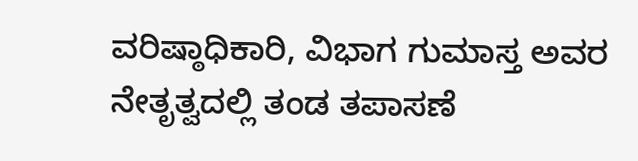ವರಿಷ್ಠಾಧಿಕಾರಿ, ವಿಭಾಗ ಗುಮಾಸ್ತ ಅವರ ನೇತೃತ್ವದಲ್ಲಿ ತಂಡ ತಪಾಸಣೆ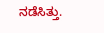ನಡೆಸಿತ್ತು.